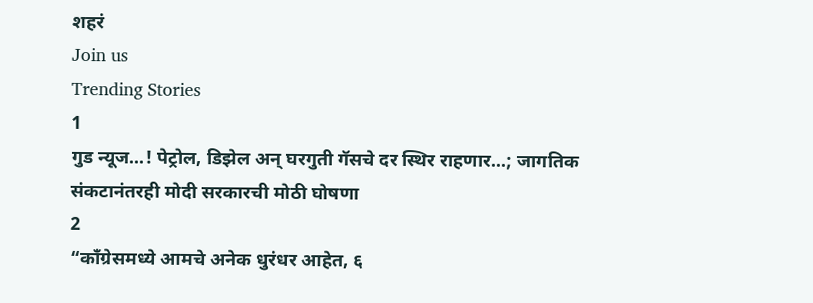शहरं
Join us
Trending Stories
1
गुड न्यूज...! पेट्रोल, डिझेल अन् घरगुती गॅसचे दर स्थिर राहणार...; जागतिक संकटानंतरही मोदी सरकारची मोठी घोषणा
2
“काँग्रेसमध्ये आमचे अनेक धुरंधर आहेत, ६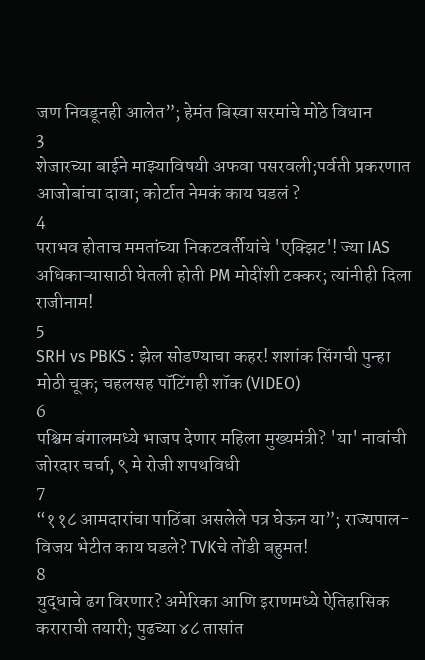जण निवडूनही आलेत”; हेमंत बिस्वा सरमांचे मोठे विधान
3
शेजारच्या बाईने माझ्याविषयी अफवा पसरवली;पर्वती प्रकरणात आजोबांचा दावा; कोर्टात नेमकं काय घडलं ?
4
पराभव होताच ममतांच्या निकटवर्तीयांचे 'एक्झिट'! ज्या IAS अधिकाऱ्यासाठी घेतली होती PM मोदींशी टक्कर; त्यांनीही दिला राजीनाम!
5
SRH vs PBKS : झेल सोडण्याचा कहर! शशांक सिंगची पुन्हा मोठी चूक; चहलसह पॉटिंगही शॉक (VIDEO)
6
पश्चिम बंगालमध्ये भाजप देणार महिला मुख्यमंत्री? 'या' नावांची जोरदार चर्चा, ९ मे रोजी शपथविधी
7
“११८ आमदारांचा पाठिंबा असलेले पत्र घेऊन या”; राज्यपाल-विजय भेटीत काय घडले? TVKचे तोंडी बहुमत!
8
युद्धाचे ढग विरणार? अमेरिका आणि इराणमध्ये ऐतिहासिक कराराची तयारी; पुढच्या ४८ तासांत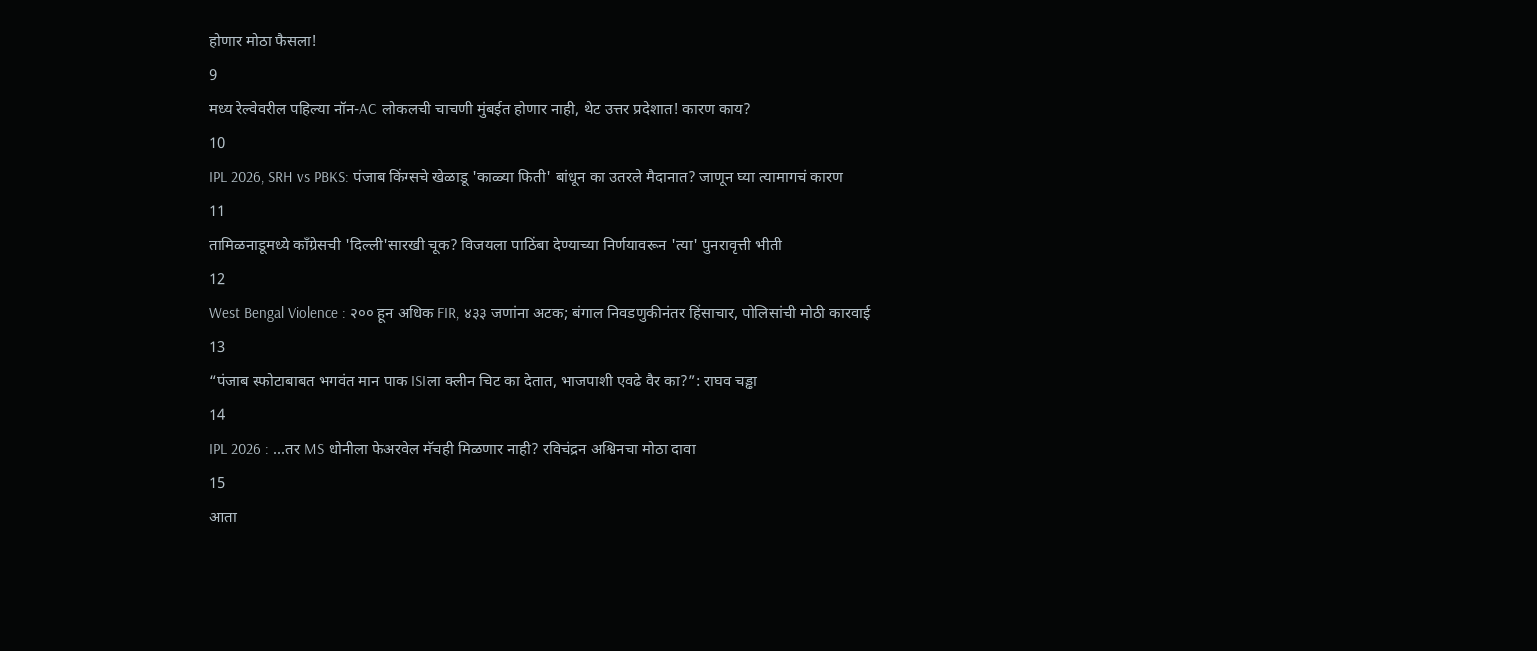होणार मोठा फैसला!
9
मध्य रेल्वेवरील पहिल्या नॉन-AC लोकलची चाचणी मुंबईत होणार नाही, थेट उत्तर प्रदेशात! कारण काय?
10
IPL 2026, SRH vs PBKS: पंजाब किंग्सचे खेळाडू 'काळ्या फिती' बांधून का उतरले मैदानात? जाणून घ्या त्यामागचं कारण
11
तामिळनाडूमध्ये काँग्रेसची 'दिल्ली'सारखी चूक? विजयला पाठिंबा देण्याच्या निर्णयावरून 'त्या' पुनरावृत्ती भीती
12
West Bengal Violence : २०० हून अधिक FIR, ४३३ जणांना अटक; बंगाल निवडणुकीनंतर हिंसाचार, पोलिसांची मोठी कारवाई
13
“पंजाब स्फोटाबाबत भगवंत मान पाक ISIला क्लीन चिट का देतात, भाजपाशी एवढे वैर का?”: राघव चड्ढा
14
IPL 2026 : ...तर MS धोनीला फेअरवेल मॅचही मिळणार नाही? रविचंद्रन अश्विनचा मोठा दावा
15
आता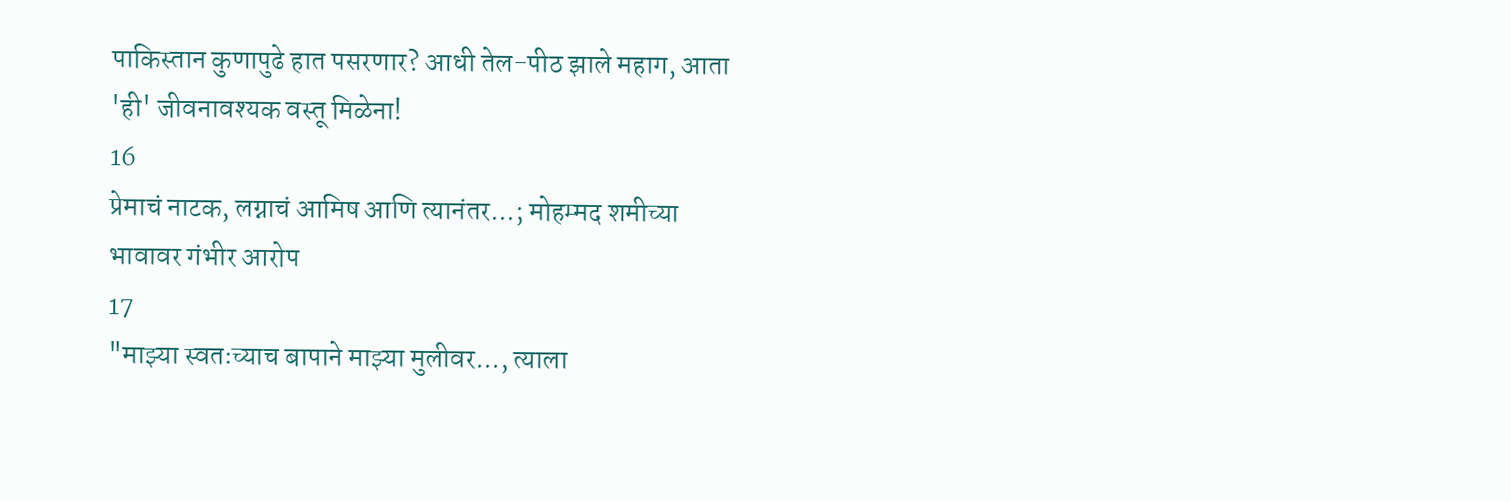पाकिस्तान कुणापुढे हात पसरणार? आधी तेल-पीठ झाले महाग, आता 'ही' जीवनावश्यक वस्तू मिळेना!
16
प्रेमाचं नाटक, लग्नाचं आमिष आणि त्यानंतर...; मोहम्मद शमीच्या भावावर गंभीर आरोप
17
"माझ्या स्वतःच्याच बापाने माझ्या मुलीवर..., त्याला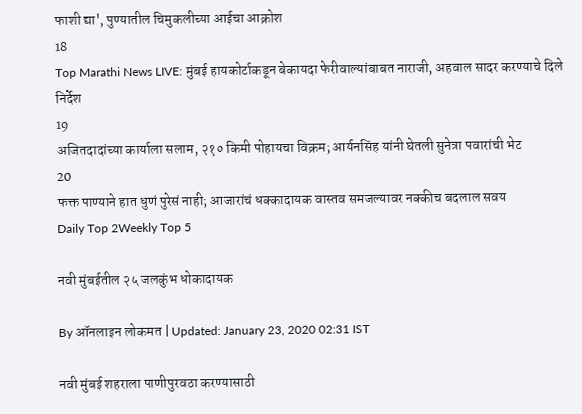फाशी द्या', पुण्यातील चिमुकलीच्या आईचा आक्रोश
18
Top Marathi News LIVE: मुंबई हायकोर्टाकडून बेकायदा फेरीवाल्यांबाबत नाराजी, अहवाल सादर करण्याचे दिले निर्देश
19
अजितदादांच्या कार्याला सलाम, २१० किमी पोहायचा विक्रम; आर्यनसिंह यांनी घेतली सुनेत्रा पवारांची भेट
20
फक्त पाण्याने हात धुणं पुरेसं नाही; आजारांचं धक्कादायक वास्तव समजल्यावर नक्कीच बदलाल सवय
Daily Top 2Weekly Top 5

नवी मुंबईतील २५ जलकुंभ धोकादायक

By ऑनलाइन लोकमत | Updated: January 23, 2020 02:31 IST

नवी मुंबई शहराला पाणीपुरवठा करण्यासाठी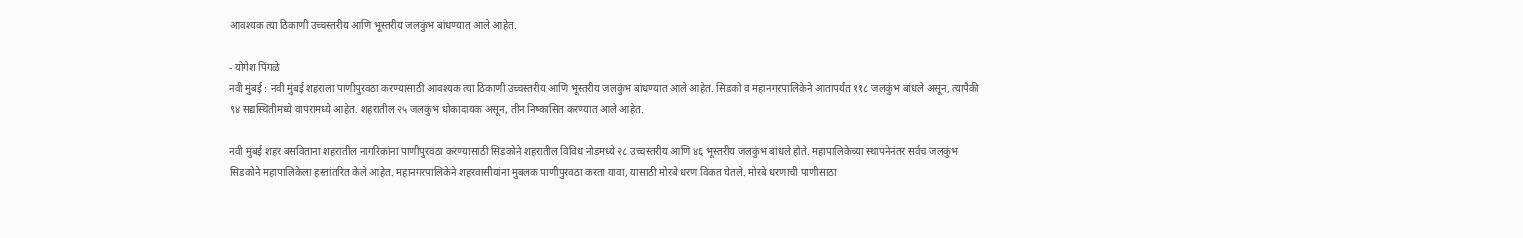आवश्यक त्या ठिकाणी उच्चस्तरीय आणि भूस्तरीय जलकुंभ बांधण्यात आले आहेत.

- योगेश पिंगळे
नवी मुंबई : नवी मुंबई शहराला पाणीपुरवठा करण्यासाठी आवश्यक त्या ठिकाणी उच्चस्तरीय आणि भूस्तरीय जलकुंभ बांधण्यात आले आहेत. सिडको व महानगरपालिकेने आतापर्यंत ११८ जलकुंभ बांधले असून, त्यापैकी ९४ सद्यस्थितीमध्ये वापरामध्ये आहेत. शहरातील २५ जलकुंभ धोकादायक असून, तीन निष्कासित करण्यात आले आहेत.

नवी मुंबई शहर बसविताना शहरातील नागरिकांना पाणीपुरवठा करण्यासाठी सिडकोने शहरातील विविध नोडमध्ये २८ उच्चस्तरीय आणि ४६ भूस्तरीय जलकुंभ बांधले होते. महापालिकेच्या स्थापनेनंतर सर्वच जलकुंभ सिडकोने महापालिकेला हस्तांतरित केले आहेत. महानगरपालिकेने शहरवासीयांना मुबलक पाणीपुरवठा करता यावा, यासाठी मोरबे धरण विकत घेतले. मोरबे धरणाची पाणीसाठा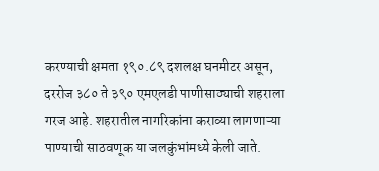करण्याची क्षमता १९०.८९ दशलक्ष घनमीटर असून, दररोज ३८० ते ३९० एमएलडी पाणीसाठ्याची शहराला गरज आहे. शहरातील नागरिकांना कराव्या लागणाऱ्या पाण्याची साठवणूक या जलकुंभांमध्ये केली जाते.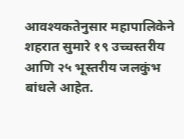आवश्यकतेनुसार महापालिकेने शहरात सुमारे १९ उच्चस्तरीय आणि २५ भूस्तरीय जलकुंभ बांधले आहेत.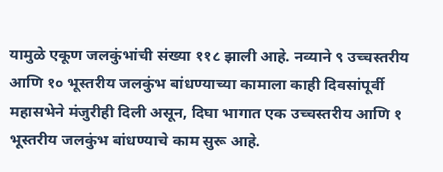यामुळे एकूण जलकुंभांची संख्या ११८ झाली आहे. नव्याने ९ उच्चस्तरीय आणि १० भूस्तरीय जलकुंभ बांधण्याच्या कामाला काही दिवसांपूर्वी महासभेने मंजुरीही दिली असून, दिघा भागात एक उच्चस्तरीय आणि १ भूस्तरीय जलकुंभ बांधण्याचे काम सुरू आहे.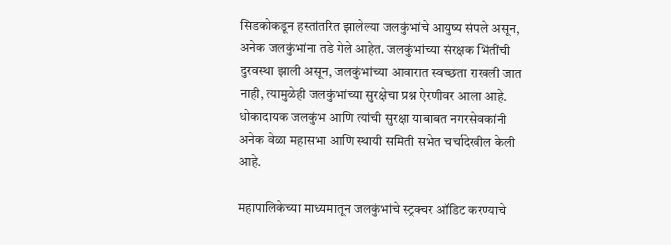सिडकोकडून हस्तांतरित झालेल्या जलकुंभांचे आयुष्य संपले असून, अनेक जलकुंभांना तडे गेले आहेत. जलकुंभांच्या संरक्षक भिंतींची दुरवस्था झाली असून, जलकुंभांच्या आवारात स्वच्छता राखली जात नाही, त्यामुळेही जलकुंभांच्या सुरक्षेचा प्रश्न ऐरणीवर आला आहे. धोकादायक जलकुंभ आणि त्यांची सुरक्षा याबाबत नगरसेवकांनी अनेक वेळा महासभा आणि स्थायी समिती सभेत चर्चादेखील केली आहे.

महापालिकेच्या माध्यमातून जलकुंभांचे स्ट्रक्चर ऑडिट करण्याचे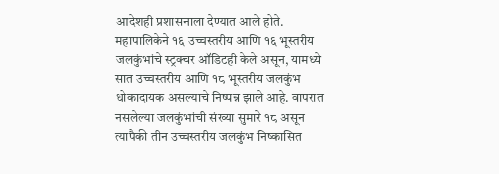आदेशही प्रशासनाला देण्यात आले होते. महापालिकेने १६ उच्चस्तरीय आणि १६ भूस्तरीय जलकुंभांचे स्ट्रक्चर ऑडिटही केले असून, यामध्ये सात उच्चस्तरीय आणि १८ भूस्तरीय जलकुंभ धोकादायक असल्याचे निष्पन्न झाले आहे. वापरात नसलेल्या जलकुंभांची संख्या सुमारे १८ असून त्यापैकी तीन उच्चस्तरीय जलकुंभ निष्कासित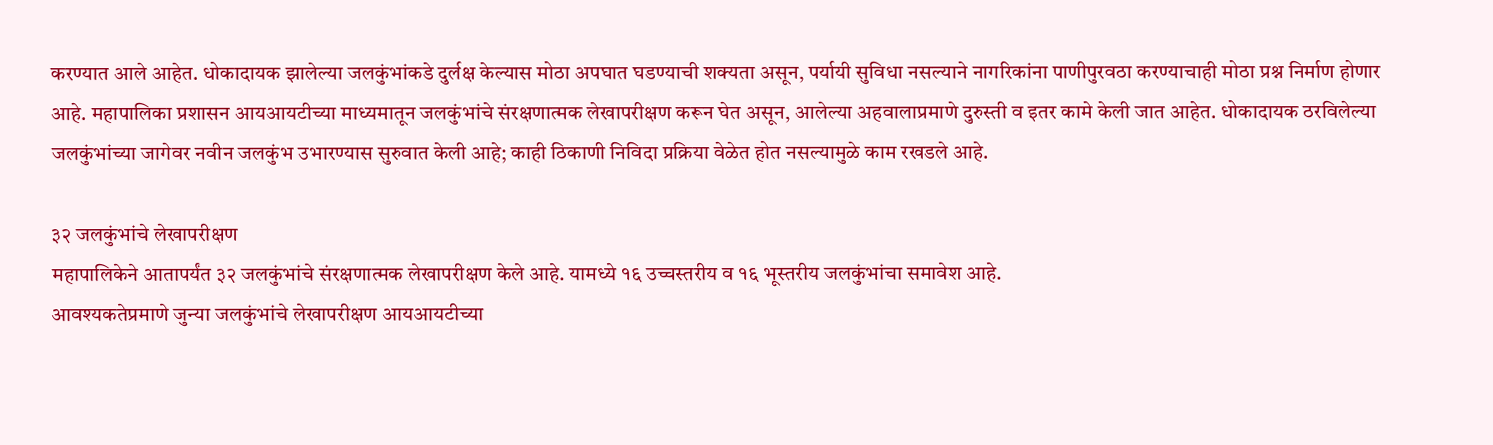करण्यात आले आहेत. धोकादायक झालेल्या जलकुंभांकडे दुर्लक्ष केल्यास मोठा अपघात घडण्याची शक्यता असून, पर्यायी सुविधा नसल्याने नागरिकांना पाणीपुरवठा करण्याचाही मोठा प्रश्न निर्माण होणार आहे. महापालिका प्रशासन आयआयटीच्या माध्यमातून जलकुंभांचे संरक्षणात्मक लेखापरीक्षण करून घेत असून, आलेल्या अहवालाप्रमाणे दुरुस्ती व इतर कामे केली जात आहेत. धोकादायक ठरविलेल्या जलकुंभांच्या जागेवर नवीन जलकुंभ उभारण्यास सुरुवात केली आहे; काही ठिकाणी निविदा प्रक्रिया वेळेत होत नसल्यामुळे काम रखडले आहे.

३२ जलकुंभांचे लेखापरीक्षण
महापालिकेने आतापर्यंत ३२ जलकुंभांचे संरक्षणात्मक लेखापरीक्षण केले आहे. यामध्ये १६ उच्चस्तरीय व १६ भूस्तरीय जलकुंभांचा समावेश आहे.
आवश्यकतेप्रमाणे जुन्या जलकुंभांचे लेखापरीक्षण आयआयटीच्या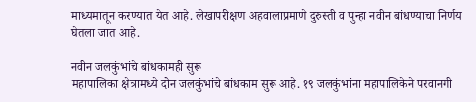माध्यमातून करण्यात येत आहे. लेखापरीक्षण अहवालाप्रमाणे दुरुस्ती व पुन्हा नवीन बांधण्याचा निर्णय घेतला जात आहे.

नवीन जलकुंभांचे बांधकामही सुरू
महापालिका क्षेत्रामध्ये दोन जलकुंभांचे बांधकाम सुरू आहे. १९ जलकुंभांना महापालिकेने परवानगी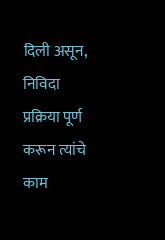दिली असून, निविदा प्रक्रिया पूर्ण करून त्यांचे काम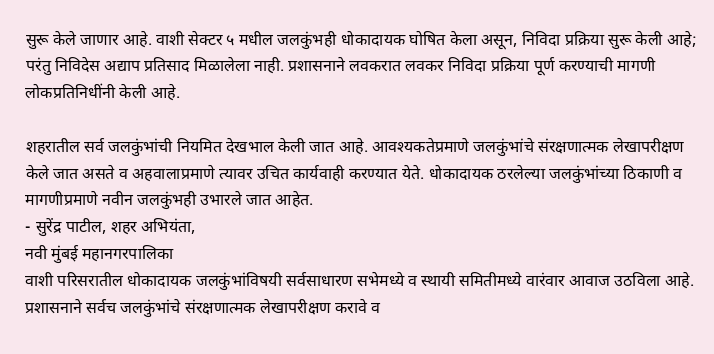सुरू केले जाणार आहे. वाशी सेक्टर ५ मधील जलकुंभही धोकादायक घोषित केला असून, निविदा प्रक्रिया सुरू केली आहे; परंतु निविदेस अद्याप प्रतिसाद मिळालेला नाही. प्रशासनाने लवकरात लवकर निविदा प्रक्रिया पूर्ण करण्याची मागणी लोकप्रतिनिधींनी केली आहे.

शहरातील सर्व जलकुंभांची नियमित देखभाल केली जात आहे. आवश्यकतेप्रमाणे जलकुंभांचे संरक्षणात्मक लेखापरीक्षण केले जात असते व अहवालाप्रमाणे त्यावर उचित कार्यवाही करण्यात येते. धोकादायक ठरलेल्या जलकुंभांच्या ठिकाणी व मागणीप्रमाणे नवीन जलकुंभही उभारले जात आहेत.
- सुरेंद्र पाटील, शहर अभियंता,
नवी मुंबई महानगरपालिका
वाशी परिसरातील धोकादायक जलकुंभांविषयी सर्वसाधारण सभेमध्ये व स्थायी समितीमध्ये वारंवार आवाज उठविला आहे. प्रशासनाने सर्वच जलकुंभांचे संरक्षणात्मक लेखापरीक्षण करावे व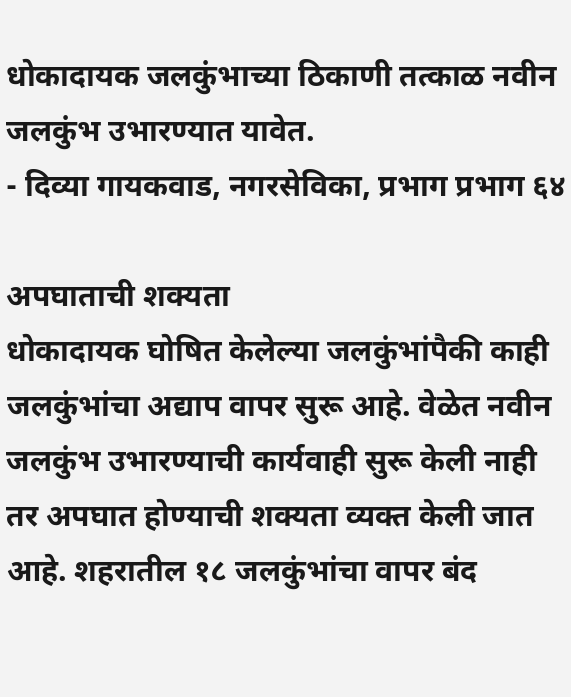धोकादायक जलकुंभाच्या ठिकाणी तत्काळ नवीन जलकुंभ उभारण्यात यावेत.
- दिव्या गायकवाड, नगरसेविका, प्रभाग प्रभाग ६४

अपघाताची शक्यता
धोकादायक घोषित केलेल्या जलकुंभांपैकी काही जलकुंभांचा अद्याप वापर सुरू आहे. वेळेत नवीन जलकुंभ उभारण्याची कार्यवाही सुरू केली नाही तर अपघात होण्याची शक्यता व्यक्त केली जात आहे. शहरातील १८ जलकुंभांचा वापर बंद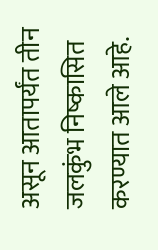असून आतापर्यंत तीन जलकुंभ निष्कासित करण्यात आले आहे.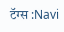टॅग्स :Navi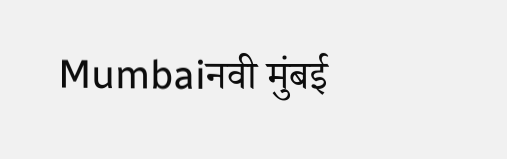Mumbaiनवी मुंबई